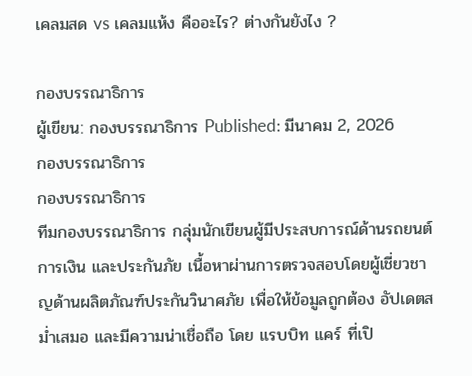เคลมสด vs เคลมแห้ง คืออะไร? ต่างกันยังไง ?

กองบรรณาธิการ
ผู้เขียน: กองบรรณาธิการ Published: มีนาคม 2, 2026
กองบรรณาธิการ
กองบรรณาธิการ
ทีมกองบรรณาธิการ กลุ่มนักเขียนผู้มีประสบการณ์ด้านรถยนต์ การเงิน และประกันภัย เนื้อหาผ่านการตรวจสอบโดยผู้เชี่ยวชาญด้านผลิตภัณฑ์ประกันวินาศภัย เพื่อให้ข้อมูลถูกต้อง อัปเดตสม่ำเสมอ และมีความน่าเชื่อถือ โดย แรบบิท แคร์ ที่เปิ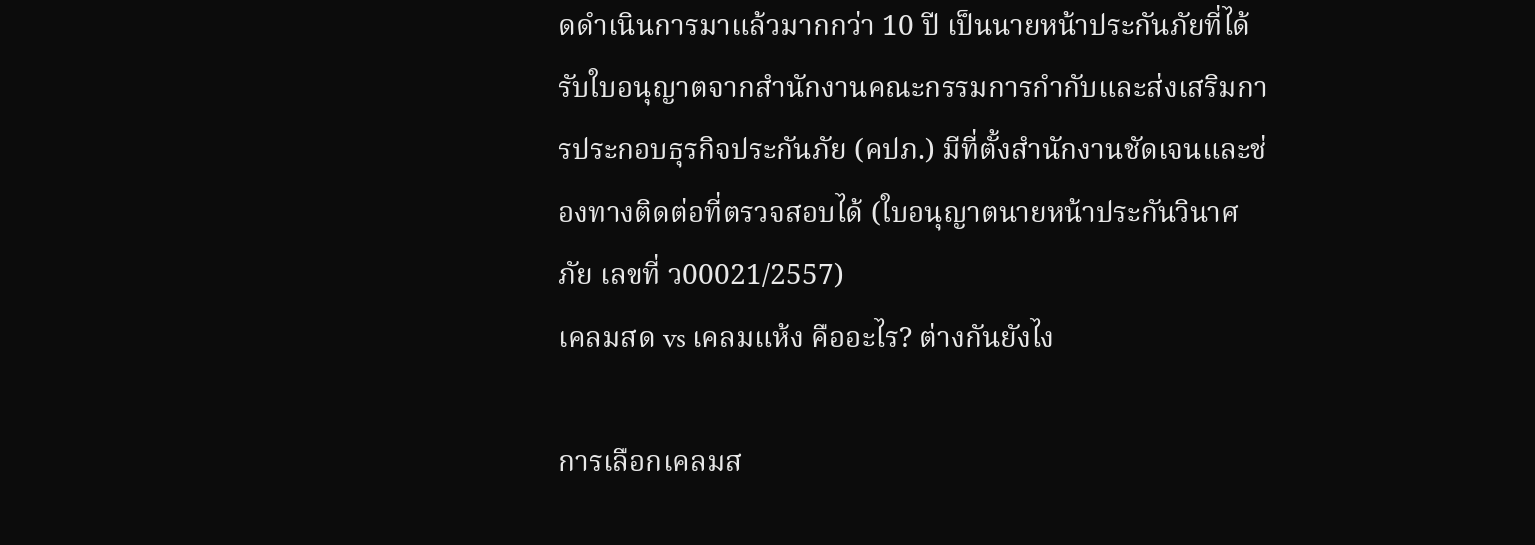ดดำเนินการมาแล้วมากกว่า 10 ปี เป็นนายหน้าประกันภัยที่ได้รับใบอนุญาตจากสำนักงานคณะกรรมการกำกับและส่งเสริมการประกอบธุรกิจประกันภัย (คปภ.) มีที่ตั้งสำนักงานชัดเจนและช่องทางติดต่อที่ตรวจสอบได้ (ใบอนุญาตนายหน้าประกันวินาศภัย เลขที่ ว00021/2557)
เคลมสด vs เคลมแห้ง คืออะไร? ต่างกันยังไง

การเลือกเคลมส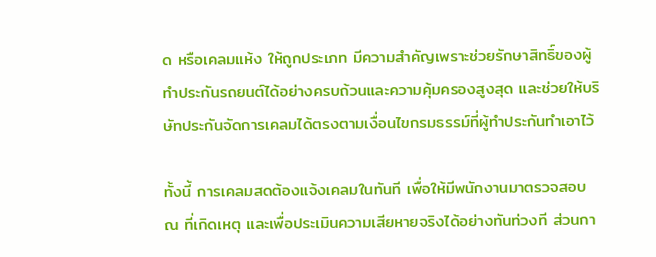ด หรือเคลมแห้ง ให้ถูกประเภท มีความสำคัญเพราะช่วยรักษาสิทธิ์ของผู้ทำประกันรถยนต์ได้อย่างครบถ้วนและความคุ้มครองสูงสุด และช่วยให้บริษัทประกันจัดการเคลมได้ตรงตามเงื่อนไขกรมธรรม์ที่ผู้ทำประกันทำเอาไว้

ทั้งนี้ การเคลมสดต้องแจ้งเคลมในทันที เพื่อให้มีพนักงานมาตรวจสอบ ณ ที่เกิดเหตุ และเพื่อประเมินความเสียหายจริงได้อย่างทันท่วงที ส่วนกา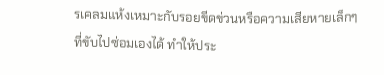รเคลมแห้งเหมาะกับรอยขีดข่วนหรือความเสียหายเล็กๆ ที่ขับไปซ่อมเองได้ ทำให้ประ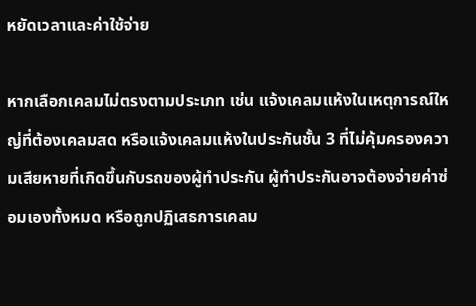หยัดเวลาและค่าใช้จ่าย

หากเลือกเคลมไม่ตรงตามประเภท เช่น แจ้งเคลมแห้งในเหตุการณ์ใหญ่ที่ต้องเคลมสด หรือแจ้งเคลมแห้งในประกันชั้น 3 ที่ไม่คุ้มครองความเสียหายที่เกิดขึ้นกับรถของผู้ทำประกัน ผู้ทำประกันอาจต้องจ่ายค่าซ่อมเองทั้งหมด หรือถูกปฏิเสธการเคลม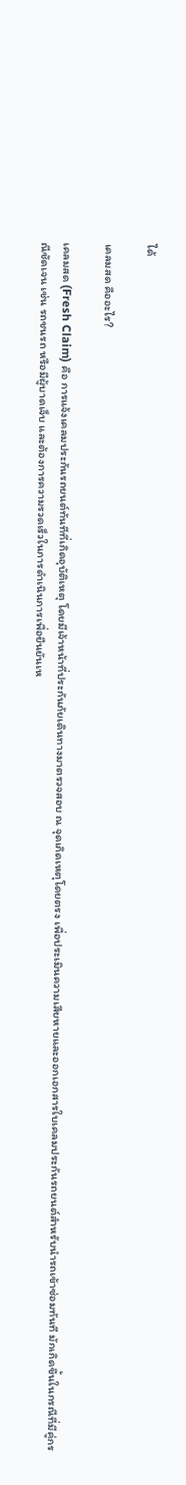ได้

เคลมสด คืออะไร?

เคลมสด (Fresh Claim) คือ การแจ้งเคลมประกันรถยนต์ทันทีที่เกิดอุบัติเหตุ โดยมีเจ้าหน้าที่ประกันภัยเดินทางมาตรวจสอบ ณ จุดเกิดเหตุโดยตรง เพื่อประเมินความเสียหายและออกเอกสารใบเคลมประกันรถยนต์สำหรับนำรถเข้าซ่อมทันที มักเกิดขึ้นในกรณีที่มีคู่กรณีชัดเจน เช่น รถชนรถ หรือมีผู้บาดเจ็บ และต้องการความรวดเร็วในการดำเนินการเพื่อยืนยันเห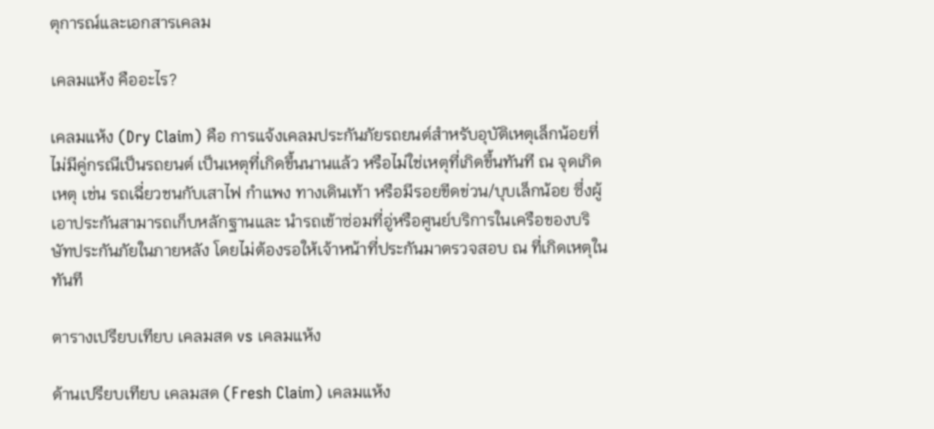ตุการณ์และเอกสารเคลม

เคลมแห้ง คืออะไร?

เคลมแห้ง (Dry Claim) คือ การแจ้งเคลมประกันภัยรถยนต์สำหรับอุบัติเหตุเล็กน้อยที่ ไม่มีคู่กรณีเป็นรถยนต์ เป็นเหตุที่เกิดขึ้นนานแล้ว หรือไม่ใช่เหตุที่เกิดขึ้นทันที ณ จุดเกิดเหตุ เช่น รถเฉี่ยวชนกับเสาไฟ กำแพง ทางเดินเท้า หรือมีรอยขีดข่วน/บุบเล็กน้อย ซึ่งผู้เอาประกันสามารถเก็บหลักฐานและ นำรถเข้าซ่อมที่อู่หรือศูนย์บริการในเครือของบริษัทประกันภัยในภายหลัง โดยไม่ต้องรอให้เจ้าหน้าที่ประกันมาตรวจสอบ ณ ที่เกิดเหตุในทันที

ตารางเปรียบเทียบ เคลมสด vs เคลมแห้ง

ด้านเปรียบเทียบ เคลมสด (Fresh Claim) เคลมแห้ง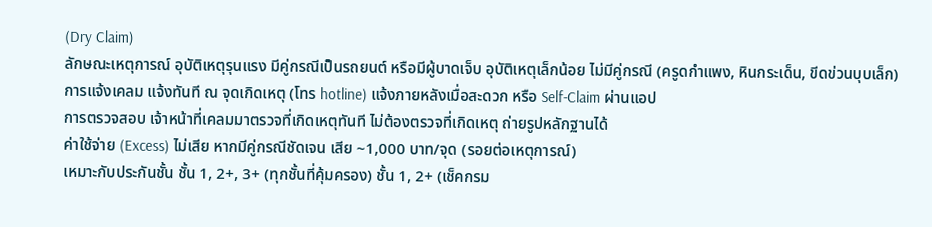(Dry Claim)
ลักษณะเหตุการณ์ อุบัติเหตุรุนแรง มีคู่กรณีเป็นรถยนต์ หรือมีผู้บาดเจ็บ อุบัติเหตุเล็กน้อย ไม่มีคู่กรณี (ครูดกำแพง, หินกระเด็น, ขีดข่วนบุบเล็ก)
การแจ้งเคลม แจ้งทันที ณ จุดเกิดเหตุ (โทร hotline) แจ้งภายหลังเมื่อสะดวก หรือ Self-Claim ผ่านแอป
การตรวจสอบ เจ้าหน้าที่เคลมมาตรวจที่เกิดเหตุทันที ไม่ต้องตรวจที่เกิดเหตุ ถ่ายรูปหลักฐานได้
ค่าใช้จ่าย (Excess) ไม่เสีย หากมีคู่กรณีชัดเจน เสีย ~1,000 บาท/จุด (รอยต่อเหตุการณ์)
เหมาะกับประกันชั้น ชั้น 1, 2+, 3+ (ทุกชั้นที่คุ้มครอง) ชั้น 1, 2+ (เช็คกรม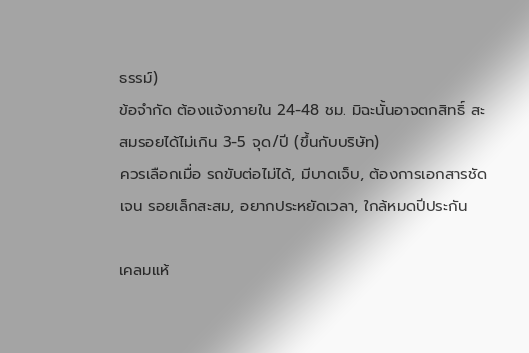ธรรม์)
ข้อจำกัด ต้องแจ้งภายใน 24-48 ชม. มิฉะนั้นอาจตกสิทธิ์ สะสมรอยได้ไม่เกิน 3-5 จุด/ปี (ขึ้นกับบริษัท)
ควรเลือกเมื่อ รถขับต่อไม่ได้, มีบาดเจ็บ, ต้องการเอกสารชัดเจน รอยเล็กสะสม, อยากประหยัดเวลา, ใกล้หมดปีประกัน

เคลมแห้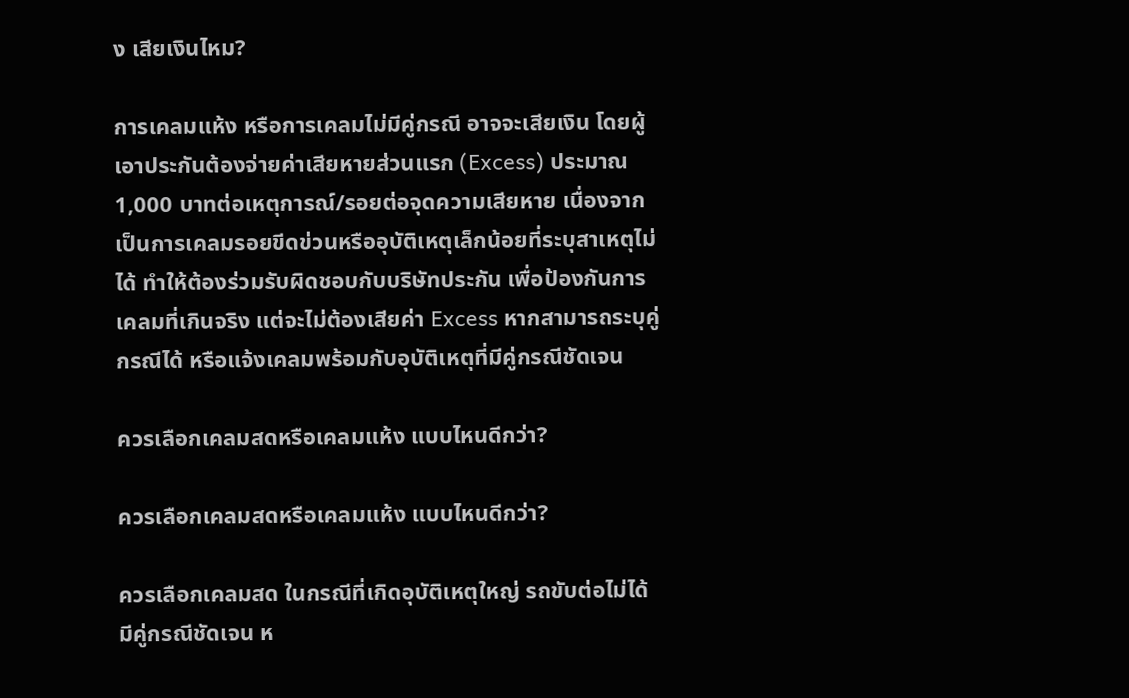ง เสียเงินไหม?

การเคลมแห้ง หรือการเคลมไม่มีคู่กรณี อาจจะเสียเงิน โดยผู้เอาประกันต้องจ่ายค่าเสียหายส่วนแรก (Excess) ประมาณ 1,000 บาทต่อเหตุการณ์/รอยต่อจุดความเสียหาย เนื่องจากเป็นการเคลมรอยขีดข่วนหรืออุบัติเหตุเล็กน้อยที่ระบุสาเหตุไม่ได้ ทำให้ต้องร่วมรับผิดชอบกับบริษัทประกัน เพื่อป้องกันการเคลมที่เกินจริง แต่จะไม่ต้องเสียค่า Excess หากสามารถระบุคู่กรณีได้ หรือแจ้งเคลมพร้อมกับอุบัติเหตุที่มีคู่กรณีชัดเจน

ควรเลือกเคลมสดหรือเคลมแห้ง แบบไหนดีกว่า?

ควรเลือกเคลมสดหรือเคลมแห้ง แบบไหนดีกว่า?

ควรเลือกเคลมสด ในกรณีที่เกิดอุบัติเหตุใหญ่ รถขับต่อไม่ได้ มีคู่กรณีชัดเจน ห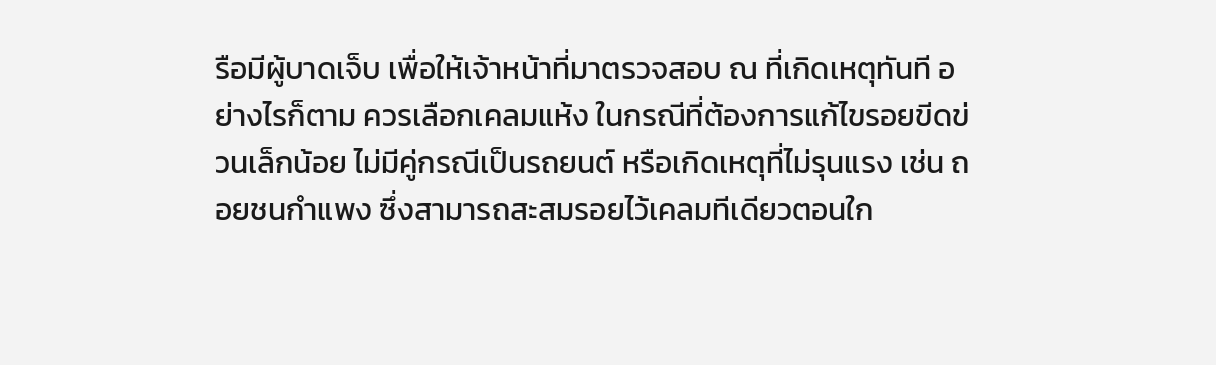รือมีผู้บาดเจ็บ เพื่อให้เจ้าหน้าที่มาตรวจสอบ ณ ที่เกิดเหตุทันที อย่างไรก็ตาม ควรเลือกเคลมแห้ง ในกรณีที่ต้องการแก้ไขรอยขีดข่วนเล็กน้อย ไม่มีคู่กรณีเป็นรถยนต์ หรือเกิดเหตุที่ไม่รุนแรง เช่น ถอยชนกำแพง ซึ่งสามารถสะสมรอยไว้เคลมทีเดียวตอนใก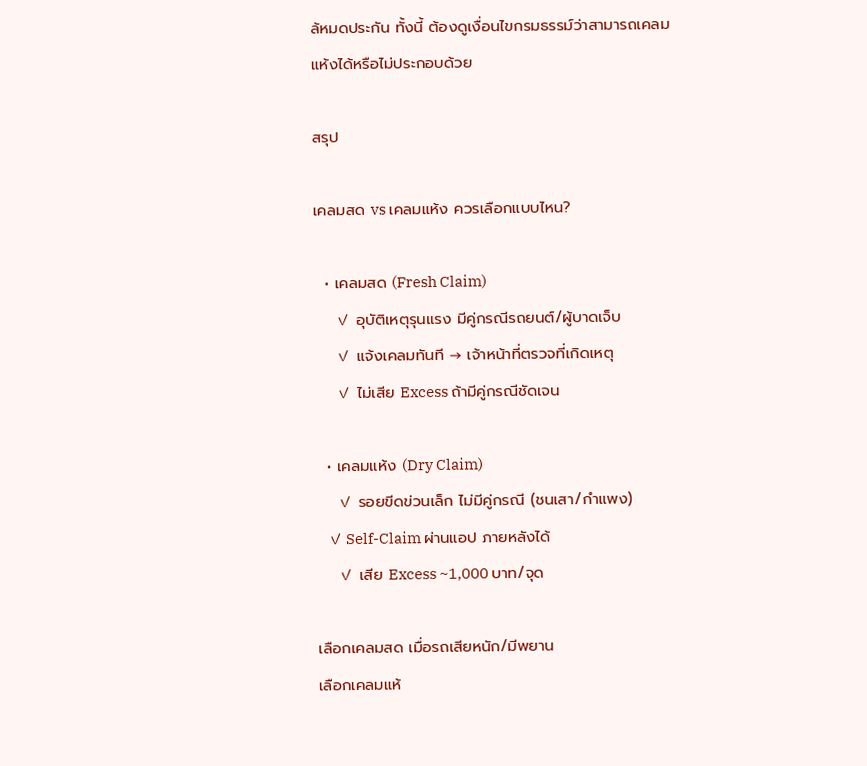ล้หมดประกัน ทั้งนี้ ต้องดูเงื่อนไขกรมธรรม์ว่าสามารถเคลมแห้งได้หรือไม่ประกอบด้วย

สรุป

เคลมสด vs เคลมแห้ง ควรเลือกแบบไหน?

  • เคลมสด (Fresh Claim)
    ✓ อุบัติเหตุรุนแรง มีคู่กรณีรถยนต์/ผู้บาดเจ็บ
    ✓ แจ้งเคลมทันที → เจ้าหน้าที่ตรวจที่เกิดเหตุ
    ✓ ไม่เสีย Excess ถ้ามีคู่กรณีชัดเจน

  • เคลมแห้ง (Dry Claim)
    ✓ รอยขีดข่วนเล็ก ไม่มีคู่กรณี (ชนเสา/กำแพง)
    ✓ Self-Claim ผ่านแอป ภายหลังได้
    ✓ เสีย Excess ~1,000 บาท/จุด

เลือกเคลมสด เมื่อรถเสียหนัก/มีพยาน
เลือกเคลมแห้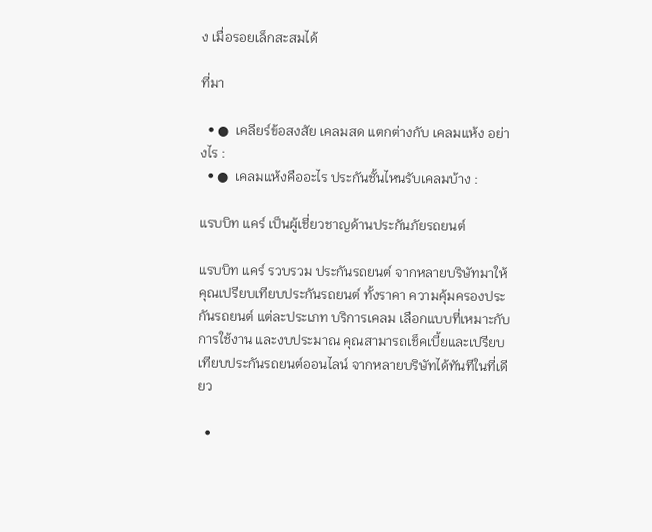ง เมื่อรอยเล็กสะสมได้

ที่มา

  • ●  เคลียร์ข้อสงสัย เคลมสด แตกต่างกับ เคลมแห้ง อย่างไร :
  • ●  เคลมแห้งคืออะไร ประกันชั้นไหนรับเคลมบ้าง :

แรบบิท แคร์ เป็นผู้เชี่ยวชาญด้านประกันภัยรถยนต์

แรบบิท แคร์ รวบรวม ประกันรถยนต์ จากหลายบริษัทมาให้คุณเปรียบเทียบประกันรถยนต์ ทั้งราคา ความคุ้มครองประกันรถยนต์ แต่ละประเภท บริการเคลม เลือกแบบที่เหมาะกับการใช้งาน และงบประมาณ คุณสามารถเช็คเบี้ยและเปรียบเทียบประกันรถยนต์ออนไลน์ จากหลายบริษัทได้ทันทีในที่เดียว

  •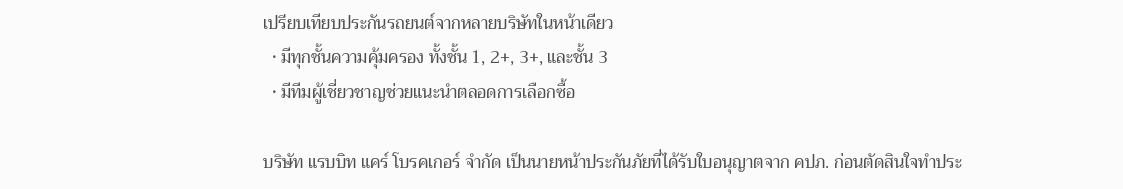เปรียบเทียบประกันรถยนต์จากหลายบริษัทในหน้าเดียว
  • มีทุกชั้นความคุ้มครอง ทั้งชั้น 1, 2+, 3+, และชั้น 3
  • มีทีมผู้เชี่ยวชาญช่วยแนะนำตลอดการเลือกซื้อ

บริษัท แรบบิท แคร์ โบรคเกอร์ จำกัด เป็นนายหน้าประกันภัยที่ได้รับใบอนุญาตจาก คปภ. ก่อนตัดสินใจทำประ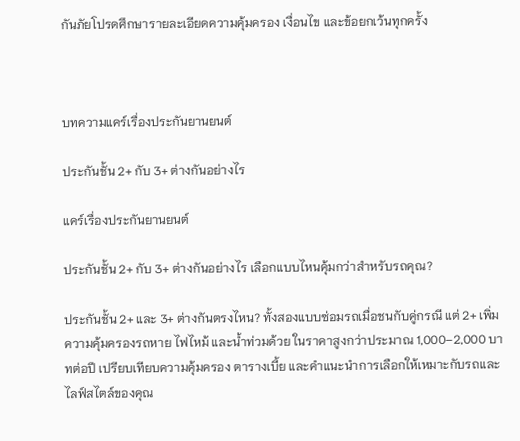กันภัยโปรดศึกษารายละเอียดความคุ้มครอง เงื่อนไข และข้อยกเว้นทุกครั้ง



บทความแคร์เรื่องประกันยานยนต์

ประกันชั้น 2+ กับ 3+ ต่างกันอย่างไร

แคร์เรื่องประกันยานยนต์

ประกันชั้น 2+ กับ 3+ ต่างกันอย่างไร เลือกแบบไหนคุ้มกว่าสำหรับรถคุณ?

ประกันชั้น 2+ และ 3+ ต่างกันตรงไหน? ทั้งสองแบบซ่อมรถเมื่อชนกับคู่กรณี แต่ 2+ เพิ่มความคุ้มครองรถหาย ไฟไหม้ และน้ำท่วมด้วย ในราคาสูงกว่าประมาณ 1,000–2,000 บาทต่อปี เปรียบเทียบความคุ้มครอง ตารางเบี้ย และคำแนะนำการเลือกให้เหมาะกับรถและไลฟ์สไตล์ของคุณ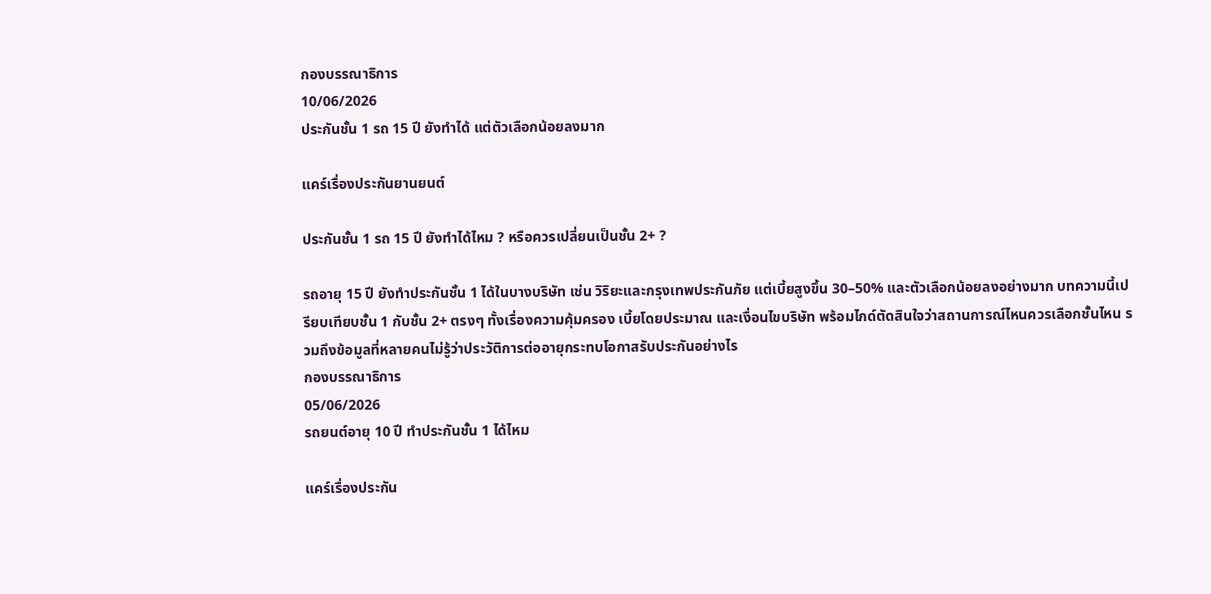กองบรรณาธิการ
10/06/2026
ประกันชั้น 1 รถ 15 ปี ยังทำได้ แต่ตัวเลือกน้อยลงมาก

แคร์เรื่องประกันยานยนต์

ประกันชั้น 1 รถ 15 ปี ยังทำได้ไหม ? หรือควรเปลี่ยนเป็นชั้น 2+ ?

รถอายุ 15 ปี ยังทำประกันชั้น 1 ได้ในบางบริษัท เช่น วิริยะและกรุงเทพประกันภัย แต่เบี้ยสูงขึ้น 30–50% และตัวเลือกน้อยลงอย่างมาก บทความนี้เปรียบเทียบชั้น 1 กับชั้น 2+ ตรงๆ ทั้งเรื่องความคุ้มครอง เบี้ยโดยประมาณ และเงื่อนไขบริษัท พร้อมไกด์ตัดสินใจว่าสถานการณ์ไหนควรเลือกชั้นไหน รวมถึงข้อมูลที่หลายคนไม่รู้ว่าประวัติการต่ออายุกระทบโอกาสรับประกันอย่างไร
กองบรรณาธิการ
05/06/2026
รถยนต์อายุ 10 ปี ทำประกันชั้น 1 ได้ไหม

แคร์เรื่องประกัน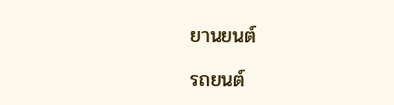ยานยนต์

รถยนต์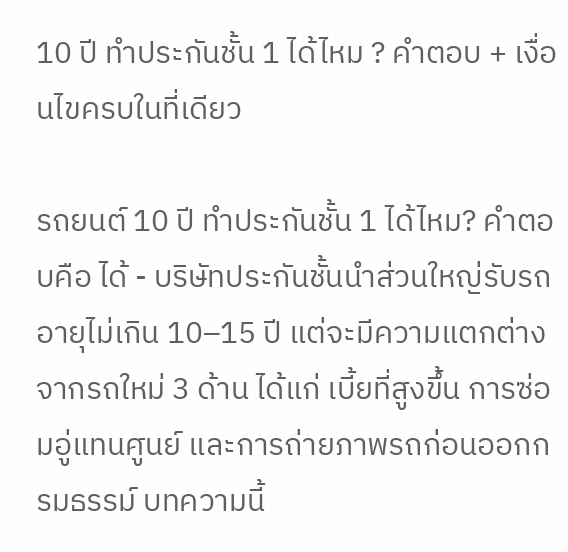10 ปี ทำประกันชั้น 1 ได้ไหม ? คำตอบ + เงื่อนไขครบในที่เดียว

รถยนต์ 10 ปี ทำประกันชั้น 1 ได้ไหม? คำตอบคือ ได้ - บริษัทประกันชั้นนำส่วนใหญ่รับรถอายุไม่เกิน 10–15 ปี แต่จะมีความแตกต่างจากรถใหม่ 3 ด้าน ได้แก่ เบี้ยที่สูงขึ้น การซ่อมอู่แทนศูนย์ และการถ่ายภาพรถก่อนออกกรมธรรม์ บทความนี้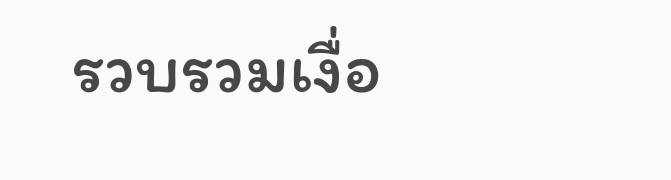รวบรวมเงื่อ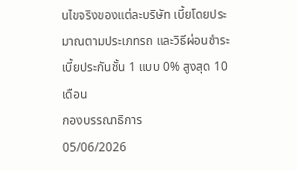นไขจริงของแต่ละบริษัท เบี้ยโดยประมาณตามประเภทรถ และวิธีผ่อนชำระเบี้ยประกันชั้น 1 แบบ 0% สูงสุด 10 เดือน
กองบรรณาธิการ
05/06/2026